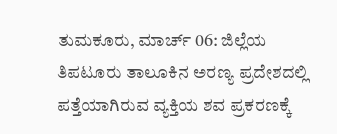ತುಮಕೂರು, ಮಾರ್ಚ್ 06: ಜಿಲ್ಲೆಯ ತಿಪಟೂರು ತಾಲೂಕಿನ ಅರಣ್ಯ ಪ್ರದೇಶದಲ್ಲಿ ಪತ್ತೆಯಾಗಿರುವ ವ್ಯಕ್ತಿಯ ಶವ ಪ್ರಕರಣಕ್ಕೆ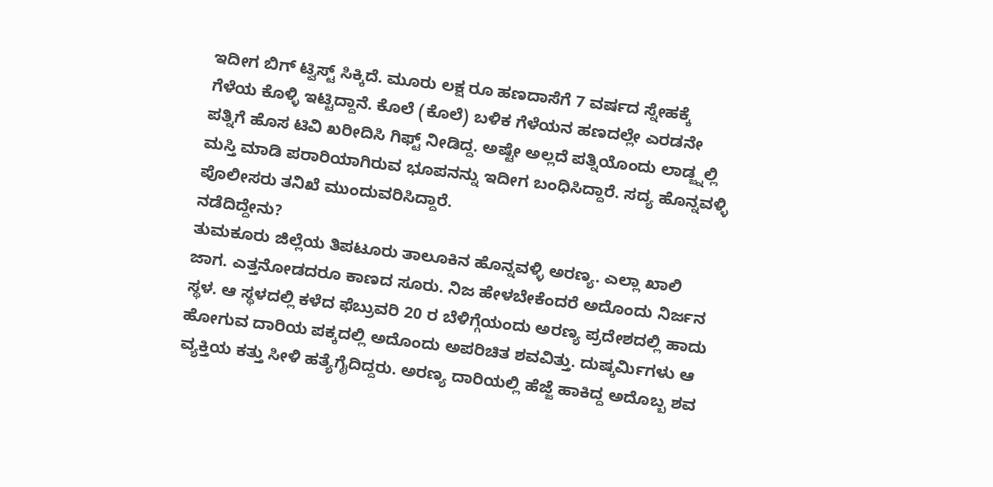ಇದೀಗ ಬಿಗ್ ಟ್ವಿಸ್ಟ್ ಸಿಕ್ಕಿದೆ. ಮೂರು ಲಕ್ಷ ರೂ ಹಣದಾಸೆಗೆ 7 ವರ್ಷದ ಸ್ನೇಹಕ್ಕೆ ಗೆಳೆಯ ಕೊಳ್ಳಿ ಇಟ್ಟಿದ್ದಾನೆ. ಕೊಲೆ (ಕೊಲೆ) ಬಳಿಕ ಗೆಳೆಯನ ಹಣದಲ್ಲೇ ಎರಡನೇ ಪತ್ನಿಗೆ ಹೊಸ ಟಿವಿ ಖರೀದಿಸಿ ಗಿಫ್ಟ್ ನೀಡಿದ್ದ. ಅಷ್ಟೇ ಅಲ್ಲದೆ ಪತ್ನಿಯೊಂದು ಲಾಡ್ಜ್ನಲ್ಲಿ ಮಸ್ತಿ ಮಾಡಿ ಪರಾರಿಯಾಗಿರುವ ಭೂಪನನ್ನು ಇದೀಗ ಬಂಧಿಸಿದ್ದಾರೆ. ಸದ್ಯ ಹೊನ್ನವಳ್ಳಿ ಪೊಲೀಸರು ತನಿಖೆ ಮುಂದುವರಿಸಿದ್ದಾರೆ.
ನಡೆದಿದ್ದೇನು?
ತುಮಕೂರು ಜಿಲ್ಲೆಯ ತಿಪಟೂರು ತಾಲೂಕಿನ ಹೊನ್ನವಳ್ಳಿ ಅರಣ್ಯ. ಎಲ್ಲಾ ಖಾಲಿ ಜಾಗ. ಎತ್ತನೋಡದರೂ ಕಾಣದ ಸೂರು. ನಿಜ ಹೇಳಬೇಕೆಂದರೆ ಅದೊಂದು ನಿರ್ಜನ ಸ್ಥಳ. ಆ ಸ್ಥಳದಲ್ಲಿ ಕಳೆದ ಫೆಬ್ರುವರಿ 20 ರ ಬೆಳಿಗ್ಗೆಯಂದು ಅರಣ್ಯ ಪ್ರದೇಶದಲ್ಲಿ ಹಾದು ಹೋಗುವ ದಾರಿಯ ಪಕ್ಕದಲ್ಲಿ ಅದೊಂದು ಅಪರಿಚಿತ ಶವವಿತ್ತು. ದುಷ್ಕರ್ಮಿಗಳು ಆ ವ್ಯಕ್ತಿಯ ಕತ್ತು ಸೀಳಿ ಹತ್ಯೆಗೈದಿದ್ದರು. ಅರಣ್ಯ ದಾರಿಯಲ್ಲಿ ಹೆಜ್ಜೆ ಹಾಕಿದ್ದ ಅದೊಬ್ಬ ಶವ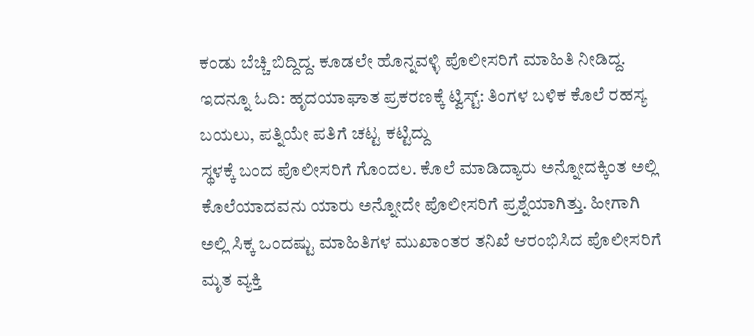ಕಂಡು ಬೆಚ್ಚಿ ಬಿದ್ದಿದ್ದ. ಕೂಡಲೇ ಹೊನ್ನವಳ್ಳಿ ಪೊಲೀಸರಿಗೆ ಮಾಹಿತಿ ನೀಡಿದ್ದ.
ಇದನ್ನೂ ಓದಿ: ಹೃದಯಾಘಾತ ಪ್ರಕರಣಕ್ಕೆ ಟ್ವಿಸ್ಟ್: ತಿಂಗಳ ಬಳಿಕ ಕೊಲೆ ರಹಸ್ಯ ಬಯಲು, ಪತ್ನಿಯೇ ಪತಿಗೆ ಚಟ್ಟ ಕಟ್ಟಿದ್ದು
ಸ್ಥಳಕ್ಕೆ ಬಂದ ಪೊಲೀಸರಿಗೆ ಗೊಂದಲ. ಕೊಲೆ ಮಾಡಿದ್ಯಾರು ಅನ್ನೋದಕ್ಕಿಂತ ಅಲ್ಲಿ ಕೊಲೆಯಾದವನು ಯಾರು ಅನ್ನೋದೇ ಪೊಲೀಸರಿಗೆ ಪ್ರಶ್ನೆಯಾಗಿತ್ತು. ಹೀಗಾಗಿ ಅಲ್ಲಿ ಸಿಕ್ಕ ಒಂದಷ್ಟು ಮಾಹಿತಿಗಳ ಮುಖಾಂತರ ತನಿಖೆ ಆರಂಭಿಸಿದ ಪೊಲೀಸರಿಗೆ ಮೃತ ವ್ಯಕ್ತಿ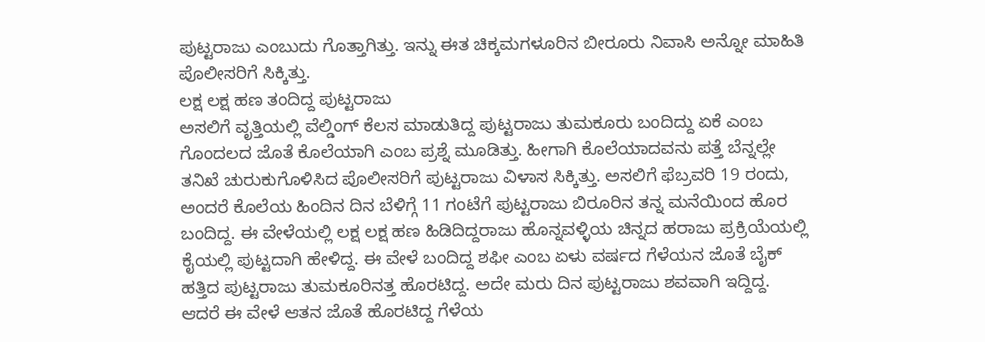ಪುಟ್ಟರಾಜು ಎಂಬುದು ಗೊತ್ತಾಗಿತ್ತು. ಇನ್ನು ಈತ ಚಿಕ್ಕಮಗಳೂರಿನ ಬೀರೂರು ನಿವಾಸಿ ಅನ್ನೋ ಮಾಹಿತಿ ಪೊಲೀಸರಿಗೆ ಸಿಕ್ಕಿತ್ತು.
ಲಕ್ಷ ಲಕ್ಷ ಹಣ ತಂದಿದ್ದ ಪುಟ್ಟರಾಜು
ಅಸಲಿಗೆ ವೃತ್ತಿಯಲ್ಲಿ ವೆಲ್ಡಿಂಗ್ ಕೆಲಸ ಮಾಡುತಿದ್ದ ಪುಟ್ಟರಾಜು ತುಮಕೂರು ಬಂದಿದ್ದು ಏಕೆ ಎಂಬ ಗೊಂದಲದ ಜೊತೆ ಕೊಲೆಯಾಗಿ ಎಂಬ ಪ್ರಶ್ನೆ ಮೂಡಿತ್ತು. ಹೀಗಾಗಿ ಕೊಲೆಯಾದವನು ಪತ್ತೆ ಬೆನ್ನಲ್ಲೇ ತನಿಖೆ ಚುರುಕುಗೊಳಿಸಿದ ಪೊಲೀಸರಿಗೆ ಪುಟ್ಟರಾಜು ವಿಳಾಸ ಸಿಕ್ಕಿತ್ತು. ಅಸಲಿಗೆ ಫೆಬ್ರವರಿ 19 ರಂದು, ಅಂದರೆ ಕೊಲೆಯ ಹಿಂದಿನ ದಿನ ಬೆಳಿಗ್ಗೆ 11 ಗಂಟೆಗೆ ಪುಟ್ಟರಾಜು ಬಿರೂರಿನ ತನ್ನ ಮನೆಯಿಂದ ಹೊರ ಬಂದಿದ್ದ. ಈ ವೇಳೆಯಲ್ಲಿ ಲಕ್ಷ ಲಕ್ಷ ಹಣ ಹಿಡಿದಿದ್ದರಾಜು ಹೊನ್ನವಳ್ಳಿಯ ಚಿನ್ನದ ಹರಾಜು ಪ್ರಕ್ರಿಯೆಯಲ್ಲಿ ಕೈಯಲ್ಲಿ ಪುಟ್ಟದಾಗಿ ಹೇಳಿದ್ದ. ಈ ವೇಳೆ ಬಂದಿದ್ದ ಶಫೀ ಎಂಬ ಏಳು ವರ್ಷದ ಗೆಳೆಯನ ಜೊತೆ ಬೈಕ್ ಹತ್ತಿದ ಪುಟ್ಟರಾಜು ತುಮಕೂರಿನತ್ತ ಹೊರಟಿದ್ದ. ಅದೇ ಮರು ದಿನ ಪುಟ್ಟರಾಜು ಶವವಾಗಿ ಇದ್ದಿದ್ದ. ಆದರೆ ಈ ವೇಳೆ ಆತನ ಜೊತೆ ಹೊರಟಿದ್ದ ಗೆಳೆಯ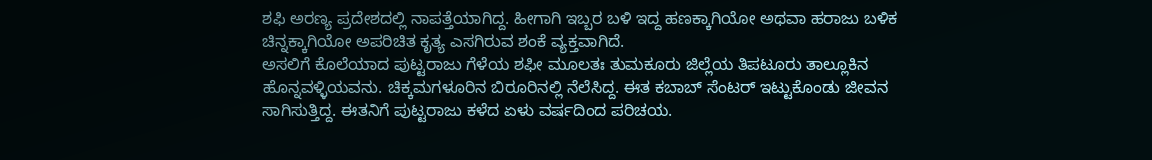ಶಫಿ ಅರಣ್ಯ ಪ್ರದೇಶದಲ್ಲಿ ನಾಪತ್ತೆಯಾಗಿದ್ದ. ಹೀಗಾಗಿ ಇಬ್ಬರ ಬಳಿ ಇದ್ದ ಹಣಕ್ಕಾಗಿಯೋ ಅಥವಾ ಹರಾಜು ಬಳಿಕ ಚಿನ್ನಕ್ಕಾಗಿಯೋ ಅಪರಿಚಿತ ಕೃತ್ಯ ಎಸಗಿರುವ ಶಂಕೆ ವ್ಯಕ್ತವಾಗಿದೆ.
ಅಸಲಿಗೆ ಕೊಲೆಯಾದ ಪುಟ್ಟರಾಜು ಗೆಳೆಯ ಶಫೀ ಮೂಲತಃ ತುಮಕೂರು ಜಿಲ್ಲೆಯ ತಿಪಟೂರು ತಾಲ್ಲೂಕಿನ ಹೊನ್ನವಳ್ಳಿಯವನು. ಚಿಕ್ಕಮಗಳೂರಿನ ಬಿರೂರಿನಲ್ಲಿ ನೆಲೆಸಿದ್ದ. ಈತ ಕಬಾಬ್ ಸೆಂಟರ್ ಇಟ್ಟುಕೊಂಡು ಜೀವನ ಸಾಗಿಸುತ್ತಿದ್ದ. ಈತನಿಗೆ ಪುಟ್ಟರಾಜು ಕಳೆದ ಏಳು ವರ್ಷದಿಂದ ಪರಿಚಯ.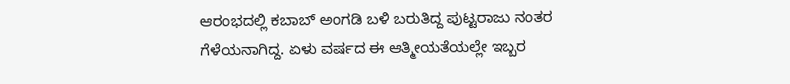ಆರಂಭದಲ್ಲಿ ಕಬಾಬ್ ಅಂಗಡಿ ಬಳಿ ಬರುತಿದ್ದ ಪುಟ್ಟರಾಜು ನಂತರ ಗೆಳೆಯನಾಗಿದ್ದ. ಏಳು ವರ್ಷದ ಈ ಆತ್ಮೀಯತೆಯಲ್ಲೇ ಇಬ್ಬರ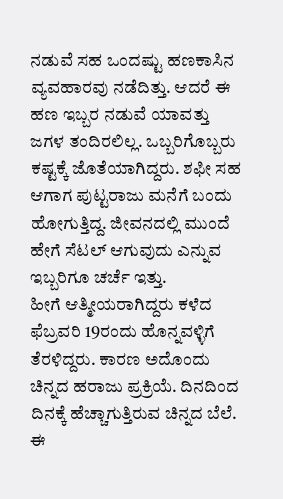ನಡುವೆ ಸಹ ಒಂದಷ್ಟು ಹಣಕಾಸಿನ ವ್ಯವಹಾರವು ನಡೆದಿತ್ತು. ಆದರೆ ಈ ಹಣ ಇಬ್ಬರ ನಡುವೆ ಯಾವತ್ತು ಜಗಳ ತಂದಿರಲಿಲ್ಲ. ಒಬ್ಬರಿಗೊಬ್ಬರು ಕಷ್ಟಕ್ಕೆ ಜೊತೆಯಾಗಿದ್ದರು. ಶಫೀ ಸಹ ಆಗಾಗ ಪುಟ್ಟರಾಜು ಮನೆಗೆ ಬಂದು ಹೋಗುತ್ತಿದ್ದ. ಜೀವನದಲ್ಲಿ ಮುಂದೆ ಹೇಗೆ ಸೆಟಲ್ ಆಗುವುದು ಎನ್ನುವ ಇಬ್ಬರಿಗೂ ಚರ್ಚೆ ಇತ್ತು.
ಹೀಗೆ ಆತ್ಮೀಯರಾಗಿದ್ದರು ಕಳೆದ ಫೆಬ್ರವರಿ 19ರಂದು ಹೊನ್ನವಳ್ಳಿಗೆ ತೆರಳಿದ್ದರು. ಕಾರಣ ಅದೊಂದು ಚಿನ್ನದ ಹರಾಜು ಪ್ರಕ್ರಿಯೆ. ದಿನದಿಂದ ದಿನಕ್ಕೆ ಹೆಚ್ಚಾಗುತ್ತಿರುವ ಚಿನ್ನದ ಬೆಲೆ. ಈ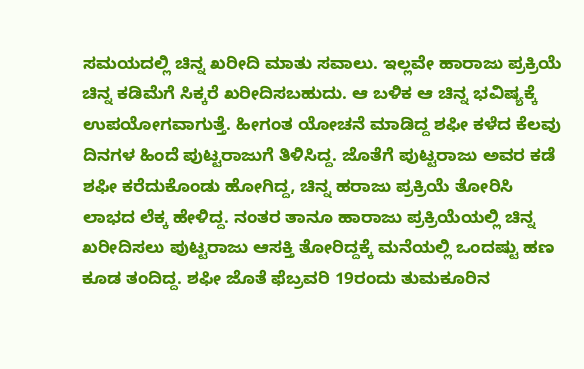ಸಮಯದಲ್ಲಿ ಚಿನ್ನ ಖರೀದಿ ಮಾತು ಸವಾಲು. ಇಲ್ಲವೇ ಹಾರಾಜು ಪ್ರಕ್ರಿಯೆ ಚಿನ್ನ ಕಡಿಮೆಗೆ ಸಿಕ್ಕರೆ ಖರೀದಿಸಬಹುದು. ಆ ಬಳಿಕ ಆ ಚಿನ್ನ ಭವಿಷ್ಯಕ್ಕೆ ಉಪಯೋಗವಾಗುತ್ತೆ. ಹೀಗಂತ ಯೋಚನೆ ಮಾಡಿದ್ದ ಶಫೀ ಕಳೆದ ಕೆಲವು ದಿನಗಳ ಹಿಂದೆ ಪುಟ್ಟರಾಜುಗೆ ತಿಳಿಸಿದ್ದ. ಜೊತೆಗೆ ಪುಟ್ಟರಾಜು ಅವರ ಕಡೆ ಶಫೀ ಕರೆದುಕೊಂಡು ಹೋಗಿದ್ದ, ಚಿನ್ನ ಹರಾಜು ಪ್ರಕ್ರಿಯೆ ತೋರಿಸಿ ಲಾಭದ ಲೆಕ್ಕ ಹೇಳಿದ್ದ. ನಂತರ ತಾನೂ ಹಾರಾಜು ಪ್ರಕ್ರಿಯೆಯಲ್ಲಿ ಚಿನ್ನ ಖರೀದಿಸಲು ಪುಟ್ಟರಾಜು ಆಸಕ್ತಿ ತೋರಿದ್ದಕ್ಕೆ ಮನೆಯಲ್ಲಿ ಒಂದಷ್ಟು ಹಣ ಕೂಡ ತಂದಿದ್ದ. ಶಫೀ ಜೊತೆ ಫೆಬ್ರವರಿ 19ರಂದು ತುಮಕೂರಿನ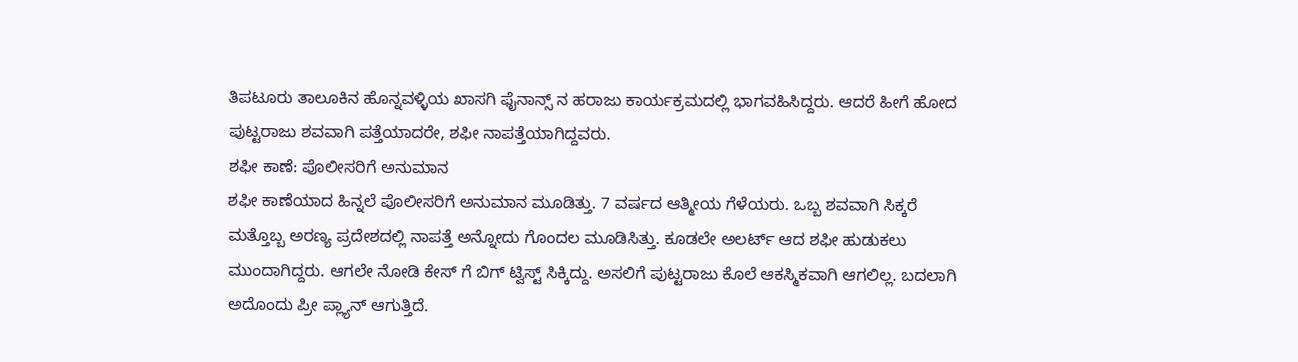ತಿಪಟೂರು ತಾಲೂಕಿನ ಹೊನ್ನವಳ್ಳಿಯ ಖಾಸಗಿ ಫೈನಾನ್ಸ್ ನ ಹರಾಜು ಕಾರ್ಯಕ್ರಮದಲ್ಲಿ ಭಾಗವಹಿಸಿದ್ದರು. ಆದರೆ ಹೀಗೆ ಹೋದ ಪುಟ್ಟರಾಜು ಶವವಾಗಿ ಪತ್ತೆಯಾದರೇ, ಶಫೀ ನಾಪತ್ತೆಯಾಗಿದ್ದವರು.
ಶಫೀ ಕಾಣೆ: ಪೊಲೀಸರಿಗೆ ಅನುಮಾನ
ಶಫೀ ಕಾಣೆಯಾದ ಹಿನ್ನಲೆ ಪೊಲೀಸರಿಗೆ ಅನುಮಾನ ಮೂಡಿತ್ತು. 7 ವರ್ಷದ ಆತ್ಮೀಯ ಗೆಳೆಯರು. ಒಬ್ಬ ಶವವಾಗಿ ಸಿಕ್ಕರೆ ಮತ್ತೊಬ್ಬ ಅರಣ್ಯ ಪ್ರದೇಶದಲ್ಲಿ ನಾಪತ್ತೆ ಅನ್ನೋದು ಗೊಂದಲ ಮೂಡಿಸಿತ್ತು. ಕೂಡಲೇ ಅಲರ್ಟ್ ಆದ ಶಫೀ ಹುಡುಕಲು ಮುಂದಾಗಿದ್ದರು. ಆಗಲೇ ನೋಡಿ ಕೇಸ್ ಗೆ ಬಿಗ್ ಟ್ವಿಸ್ಟ್ ಸಿಕ್ಕಿದ್ದು. ಅಸಲಿಗೆ ಪುಟ್ಟರಾಜು ಕೊಲೆ ಆಕಸ್ಮಿಕವಾಗಿ ಆಗಲಿಲ್ಲ. ಬದಲಾಗಿ ಅದೊಂದು ಪ್ರೀ ಪ್ಲ್ಯಾನ್ ಆಗುತ್ತಿದೆ.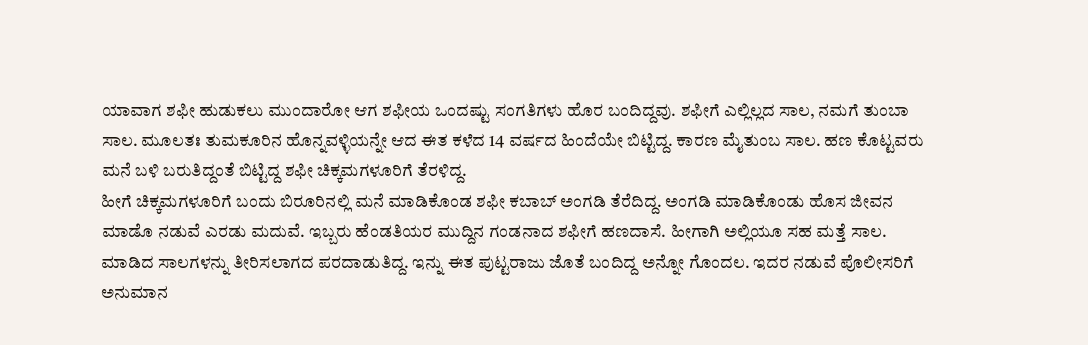ಯಾವಾಗ ಶಫೀ ಹುಡುಕಲು ಮುಂದಾರೋ ಆಗ ಶಫೀಯ ಒಂದಷ್ಟು ಸಂಗತಿಗಳು ಹೊರ ಬಂದಿದ್ದವು. ಶಫೀಗೆ ಎಲ್ಲಿಲ್ಲದ ಸಾಲ, ನಮಗೆ ತುಂಬಾ ಸಾಲ. ಮೂಲತಃ ತುಮಕೂರಿನ ಹೊನ್ನವಳ್ಳಿಯನ್ನೇ ಆದ ಈತ ಕಳೆದ 14 ವರ್ಷದ ಹಿಂದೆಯೇ ಬಿಟ್ಟಿದ್ದ. ಕಾರಣ ಮೈತುಂಬ ಸಾಲ. ಹಣ ಕೊಟ್ಟವರು ಮನೆ ಬಳಿ ಬರುತಿದ್ದಂತೆ ಬಿಟ್ಟಿದ್ದ ಶಫೀ ಚಿಕ್ಕಮಗಳೂರಿಗೆ ತೆರಳಿದ್ದ.
ಹೀಗೆ ಚಿಕ್ಕಮಗಳೂರಿಗೆ ಬಂದು ಬಿರೂರಿನಲ್ಲಿ ಮನೆ ಮಾಡಿಕೊಂಡ ಶಫೀ ಕಬಾಬ್ ಅಂಗಡಿ ತೆರೆದಿದ್ದ. ಅಂಗಡಿ ಮಾಡಿಕೊಂಡು ಹೊಸ ಜೀವನ ಮಾಡೊ ನಡುವೆ ಎರಡು ಮದುವೆ. ಇಬ್ಬರು ಹೆಂಡತಿಯರ ಮುದ್ದಿನ ಗಂಡನಾದ ಶಫೀಗೆ ಹಣದಾಸೆ. ಹೀಗಾಗಿ ಅಲ್ಲಿಯೂ ಸಹ ಮತ್ತೆ ಸಾಲ. ಮಾಡಿದ ಸಾಲಗಳನ್ನು ತೀರಿಸಲಾಗದ ಪರದಾಡುತಿದ್ದ. ಇನ್ನು ಈತ ಪುಟ್ಟರಾಜು ಜೊತೆ ಬಂದಿದ್ದ ಅನ್ನೋ ಗೊಂದಲ. ಇದರ ನಡುವೆ ಪೊಲೀಸರಿಗೆ ಅನುಮಾನ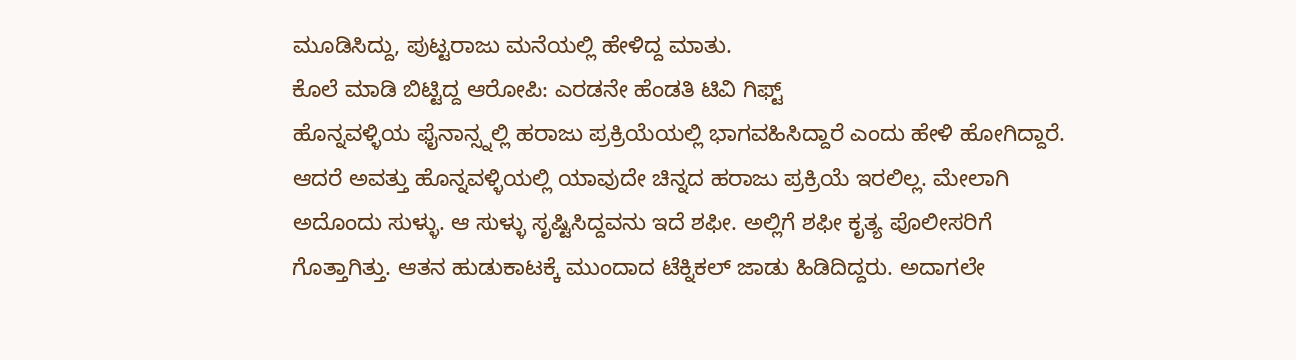ಮೂಡಿಸಿದ್ದು, ಪುಟ್ಟರಾಜು ಮನೆಯಲ್ಲಿ ಹೇಳಿದ್ದ ಮಾತು.
ಕೊಲೆ ಮಾಡಿ ಬಿಟ್ಟಿದ್ದ ಆರೋಪಿ: ಎರಡನೇ ಹೆಂಡತಿ ಟಿವಿ ಗಿಫ್ಟ್
ಹೊನ್ನವಳ್ಳಿಯ ಫೈನಾನ್ಸ್ನಲ್ಲಿ ಹರಾಜು ಪ್ರಕ್ರಿಯೆಯಲ್ಲಿ ಭಾಗವಹಿಸಿದ್ದಾರೆ ಎಂದು ಹೇಳಿ ಹೋಗಿದ್ದಾರೆ. ಆದರೆ ಅವತ್ತು ಹೊನ್ನವಳ್ಳಿಯಲ್ಲಿ ಯಾವುದೇ ಚಿನ್ನದ ಹರಾಜು ಪ್ರಕ್ರಿಯೆ ಇರಲಿಲ್ಲ. ಮೇಲಾಗಿ ಅದೊಂದು ಸುಳ್ಳು. ಆ ಸುಳ್ಳು ಸೃಷ್ಟಿಸಿದ್ದವನು ಇದೆ ಶಫೀ. ಅಲ್ಲಿಗೆ ಶಫೀ ಕೃತ್ಯ ಪೊಲೀಸರಿಗೆ ಗೊತ್ತಾಗಿತ್ತು. ಆತನ ಹುಡುಕಾಟಕ್ಕೆ ಮುಂದಾದ ಟೆಕ್ನಿಕಲ್ ಜಾಡು ಹಿಡಿದಿದ್ದರು. ಅದಾಗಲೇ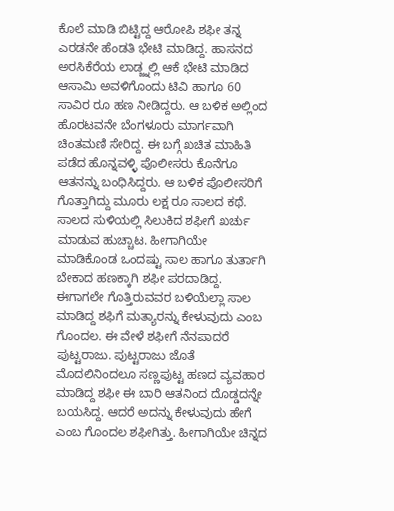ಕೊಲೆ ಮಾಡಿ ಬಿಟ್ಟಿದ್ದ ಆರೋಪಿ ಶಫೀ ತನ್ನ ಎರಡನೇ ಹೆಂಡತಿ ಭೇಟಿ ಮಾಡಿದ್ದ. ಹಾಸನದ ಅರಸಿಕೆರೆಯ ಲಾಡ್ಜ್ನಲ್ಲಿ ಆಕೆ ಭೇಟಿ ಮಾಡಿದ ಆಸಾಮಿ ಅವಳಿಗೊಂದು ಟಿವಿ ಹಾಗೂ 60 ಸಾವಿರ ರೂ ಹಣ ನೀಡಿದ್ದರು. ಆ ಬಳಿಕ ಅಲ್ಲಿಂದ ಹೊರಟವನೇ ಬೆಂಗಳೂರು ಮಾರ್ಗವಾಗಿ ಚಿಂತಮಣಿ ಸೇರಿದ್ದ. ಈ ಬಗ್ಗೆ ಖಚಿತ ಮಾಹಿತಿ ಪಡೆದ ಹೊನ್ನವಳ್ಳಿ ಪೊಲೀಸರು ಕೊನೆಗೂ ಆತನನ್ನು ಬಂಧಿಸಿದ್ದರು. ಆ ಬಳಿಕ ಪೊಲೀಸರಿಗೆ ಗೊತ್ತಾಗಿದ್ದು ಮೂರು ಲಕ್ಷ ರೂ ಸಾಲದ ಕಥೆ.
ಸಾಲದ ಸುಳಿಯಲ್ಲಿ ಸಿಲುಕಿದ ಶಫೀಗೆ ಖರ್ಚು ಮಾಡುವ ಹುಚ್ಚಾಟ. ಹೀಗಾಗಿಯೇ ಮಾಡಿಕೊಂಡ ಒಂದಷ್ಟು ಸಾಲ ಹಾಗೂ ತುರ್ತಾಗಿ ಬೇಕಾದ ಹಣಕ್ಕಾಗಿ ಶಫೀ ಪರದಾಡಿದ್ದ. ಈಗಾಗಲೇ ಗೊತ್ತಿರುವವರ ಬಳಿಯೆಲ್ಲಾ ಸಾಲ ಮಾಡಿದ್ದ ಶಫಿಗೆ ಮತ್ಯಾರನ್ನು ಕೇಳುವುದು ಎಂಬ ಗೊಂದಲ. ಈ ವೇಳೆ ಶಫೀಗೆ ನೆನಪಾದರೆ ಪುಟ್ಟರಾಜು. ಪುಟ್ಟರಾಜು ಜೊತೆ ಮೊದಲಿನಿಂದಲೂ ಸಣ್ಣಪುಟ್ಟ ಹಣದ ವ್ಯವಹಾರ ಮಾಡಿದ್ದ ಶಫೀ ಈ ಬಾರಿ ಆತನಿಂದ ದೊಡ್ಡದನ್ನೇ ಬಯಸಿದ್ದ. ಆದರೆ ಅದನ್ನು ಕೇಳುವುದು ಹೇಗೆ ಎಂಬ ಗೊಂದಲ ಶಫೀಗಿತ್ತು. ಹೀಗಾಗಿಯೇ ಚಿನ್ನದ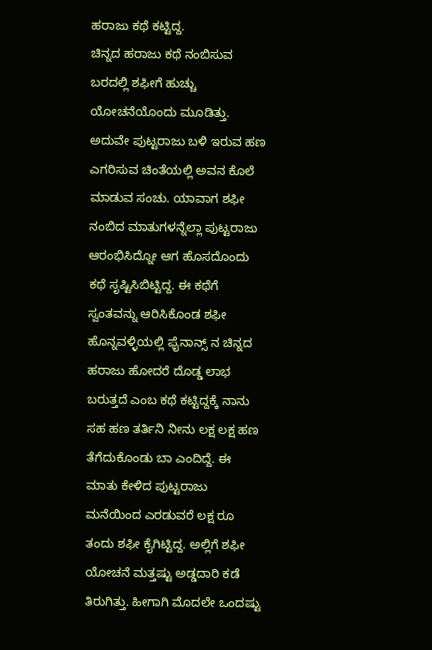ಹರಾಜು ಕಥೆ ಕಟ್ಟಿದ್ದ.
ಚಿನ್ನದ ಹರಾಜು ಕಥೆ ನಂಬಿಸುವ ಬರದಲ್ಲಿ ಶಫೀಗೆ ಹುಚ್ಚು ಯೋಚನೆಯೊಂದು ಮೂಡಿತ್ತು. ಅದುವೇ ಪುಟ್ಟರಾಜು ಬಳಿ ಇರುವ ಹಣ ಎಗರಿಸುವ ಚಿಂತೆಯಲ್ಲಿ ಅವನ ಕೊಲೆ ಮಾಡುವ ಸಂಚು. ಯಾವಾಗ ಶಫೀ ನಂಬಿದ ಮಾತುಗಳನ್ನೆಲ್ಲಾ ಪುಟ್ಟರಾಜು ಆರಂಭಿಸಿದ್ನೋ ಆಗ ಹೊಸದೊಂದು ಕಥೆ ಸೃಷ್ಟಿಸಿಬಿಟ್ಟಿದ್ದ. ಈ ಕಥೆಗೆ ಸ್ವಂತವನ್ನು ಆರಿಸಿಕೊಂಡ ಶಫೀ ಹೊನ್ನವಳ್ಳಿಯಲ್ಲಿ ಫೈನಾನ್ಸ್ ನ ಚಿನ್ನದ ಹರಾಜು ಹೋದರೆ ದೊಡ್ಡ ಲಾಭ ಬರುತ್ತದೆ ಎಂಬ ಕಥೆ ಕಟ್ಟಿದ್ದಕ್ಕೆ ನಾನು ಸಹ ಹಣ ತರ್ತಿನಿ ನೀನು ಲಕ್ಷ ಲಕ್ಷ ಹಣ ತೆಗೆದುಕೊಂಡು ಬಾ ಎಂದಿದ್ದೆ. ಈ ಮಾತು ಕೇಳಿದ ಪುಟ್ಟರಾಜು ಮನೆಯಿಂದ ಎರಡುವರೆ ಲಕ್ಷ ರೂ ತಂದು ಶಫೀ ಕೈಗಿಟ್ಟಿದ್ದ. ಅಲ್ಲಿಗೆ ಶಫೀ ಯೋಚನೆ ಮತ್ತಷ್ಟು ಅಡ್ಡದಾರಿ ಕಡೆ ತಿರುಗಿತ್ತು. ಹೀಗಾಗಿ ಮೊದಲೇ ಒಂದಷ್ಟು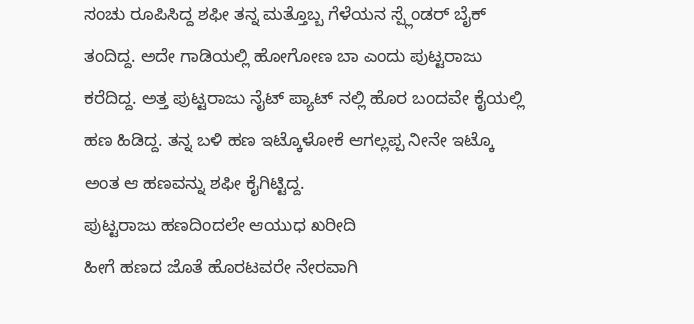ಸಂಚು ರೂಪಿಸಿದ್ದ ಶಫೀ ತನ್ನ ಮತ್ತೊಬ್ಬ ಗೆಳೆಯನ ಸ್ಪ್ಲೆಂಡರ್ ಬೈಕ್ ತಂದಿದ್ದ. ಅದೇ ಗಾಡಿಯಲ್ಲಿ ಹೋಗೋಣ ಬಾ ಎಂದು ಪುಟ್ಟರಾಜು ಕರೆದಿದ್ದ. ಅತ್ತ ಪುಟ್ಟರಾಜು ನೈಟ್ ಪ್ಯಾಟ್ ನಲ್ಲಿ ಹೊರ ಬಂದವೇ ಕೈಯಲ್ಲಿ ಹಣ ಹಿಡಿದ್ದ. ತನ್ನ ಬಳಿ ಹಣ ಇಟ್ಕೊಳೋಕೆ ಆಗಲ್ಲಪ್ಪ ನೀನೇ ಇಟ್ಕೊ ಅಂತ ಆ ಹಣವನ್ನು ಶಫೀ ಕೈಗಿಟ್ಟಿದ್ದ.
ಪುಟ್ಟರಾಜು ಹಣದಿಂದಲೇ ಆಯುಧ ಖರೀದಿ
ಹೀಗೆ ಹಣದ ಜೊತೆ ಹೊರಟವರೇ ನೇರವಾಗಿ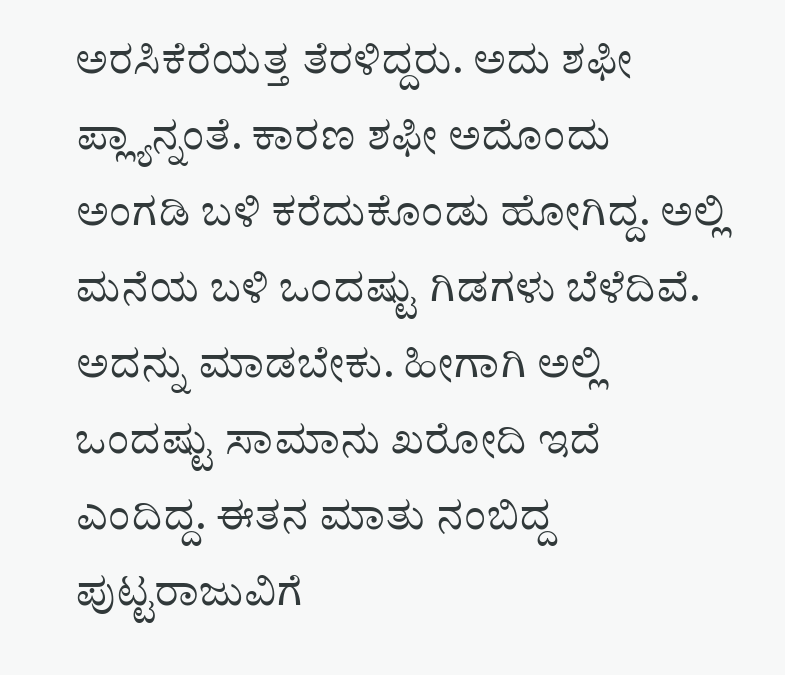ಅರಸಿಕೆರೆಯತ್ತ ತೆರಳಿದ್ದರು. ಅದು ಶಫೀ ಪ್ಲ್ಯಾನ್ನಂತೆ. ಕಾರಣ ಶಫೀ ಅದೊಂದು ಅಂಗಡಿ ಬಳಿ ಕರೆದುಕೊಂಡು ಹೋಗಿದ್ದ. ಅಲ್ಲಿ ಮನೆಯ ಬಳಿ ಒಂದಷ್ಟು ಗಿಡಗಳು ಬೆಳೆದಿವೆ. ಅದನ್ನು ಮಾಡಬೇಕು. ಹೀಗಾಗಿ ಅಲ್ಲಿ ಒಂದಷ್ಟು ಸಾಮಾನು ಖರೋದಿ ಇದೆ ಎಂದಿದ್ದ. ಈತನ ಮಾತು ನಂಬಿದ್ದ ಪುಟ್ಟರಾಜುವಿಗೆ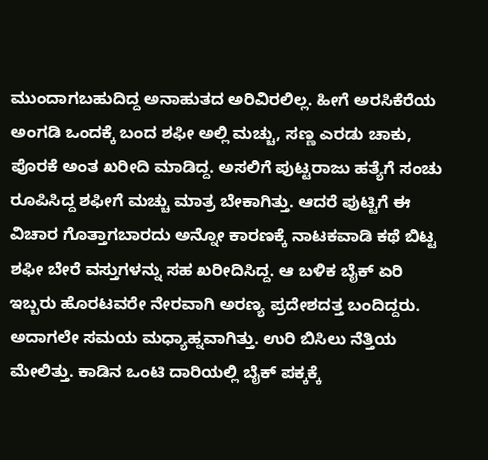ಮುಂದಾಗಬಹುದಿದ್ದ ಅನಾಹುತದ ಅರಿವಿರಲಿಲ್ಲ. ಹೀಗೆ ಅರಸಿಕೆರೆಯ ಅಂಗಡಿ ಒಂದಕ್ಕೆ ಬಂದ ಶಫೀ ಅಲ್ಲಿ ಮಚ್ಚು, ಸಣ್ಣ ಎರಡು ಚಾಕು, ಪೊರಕೆ ಅಂತ ಖರೀದಿ ಮಾಡಿದ್ದ. ಅಸಲಿಗೆ ಪುಟ್ಟರಾಜು ಹತ್ಯೆಗೆ ಸಂಚು ರೂಪಿಸಿದ್ದ ಶಫೀಗೆ ಮಚ್ಚು ಮಾತ್ರ ಬೇಕಾಗಿತ್ತು. ಆದರೆ ಪುಟ್ಟಿಗೆ ಈ ವಿಚಾರ ಗೊತ್ತಾಗಬಾರದು ಅನ್ನೋ ಕಾರಣಕ್ಕೆ ನಾಟಕವಾಡಿ ಕಥೆ ಬಿಟ್ಟ ಶಫೀ ಬೇರೆ ವಸ್ತುಗಳನ್ನು ಸಹ ಖರೀದಿಸಿದ್ದ. ಆ ಬಳಿಕ ಬೈಕ್ ಏರಿ ಇಬ್ಬರು ಹೊರಟವರೇ ನೇರವಾಗಿ ಅರಣ್ಯ ಪ್ರದೇಶದತ್ತ ಬಂದಿದ್ದರು. ಅದಾಗಲೇ ಸಮಯ ಮಧ್ಯಾಹ್ನವಾಗಿತ್ತು. ಉರಿ ಬಿಸಿಲು ನೆತ್ತಿಯ ಮೇಲಿತ್ತು. ಕಾಡಿನ ಒಂಟಿ ದಾರಿಯಲ್ಲಿ ಬೈಕ್ ಪಕ್ಕಕ್ಕೆ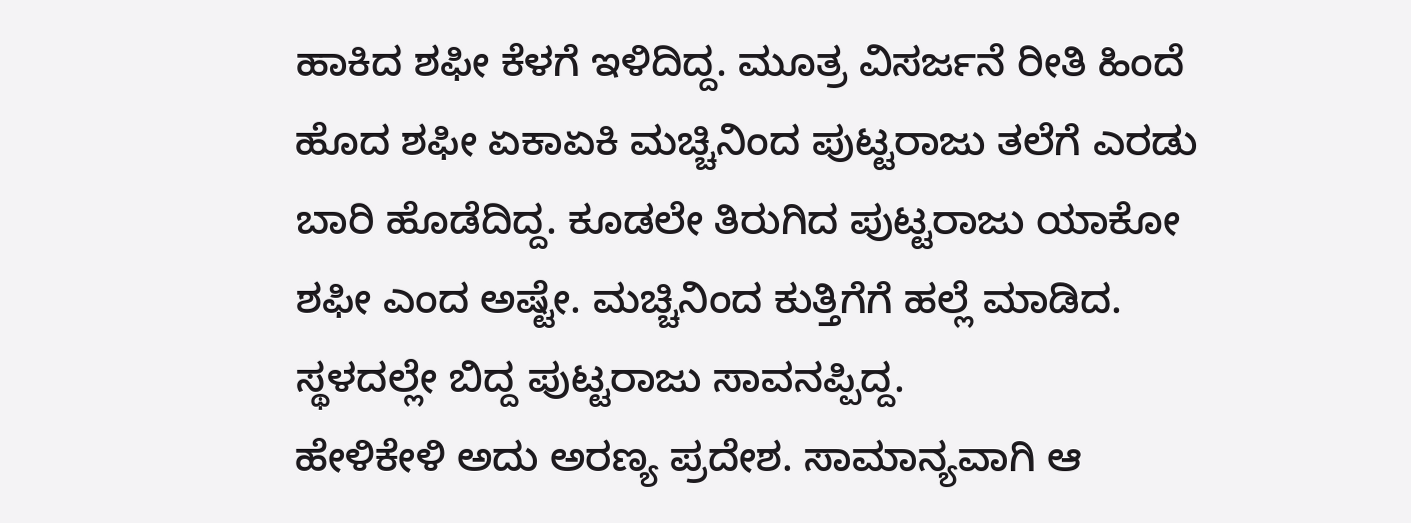ಹಾಕಿದ ಶಫೀ ಕೆಳಗೆ ಇಳಿದಿದ್ದ. ಮೂತ್ರ ವಿಸರ್ಜನೆ ರೀತಿ ಹಿಂದೆ ಹೊದ ಶಫೀ ಏಕಾಏಕಿ ಮಚ್ಚಿನಿಂದ ಪುಟ್ಟರಾಜು ತಲೆಗೆ ಎರಡು ಬಾರಿ ಹೊಡೆದಿದ್ದ. ಕೂಡಲೇ ತಿರುಗಿದ ಪುಟ್ಟರಾಜು ಯಾಕೋ ಶಫೀ ಎಂದ ಅಷ್ಟೇ. ಮಚ್ಚಿನಿಂದ ಕುತ್ತಿಗೆಗೆ ಹಲ್ಲೆ ಮಾಡಿದ. ಸ್ಥಳದಲ್ಲೇ ಬಿದ್ದ ಪುಟ್ಟರಾಜು ಸಾವನಪ್ಪಿದ್ದ.
ಹೇಳಿಕೇಳಿ ಅದು ಅರಣ್ಯ ಪ್ರದೇಶ. ಸಾಮಾನ್ಯವಾಗಿ ಆ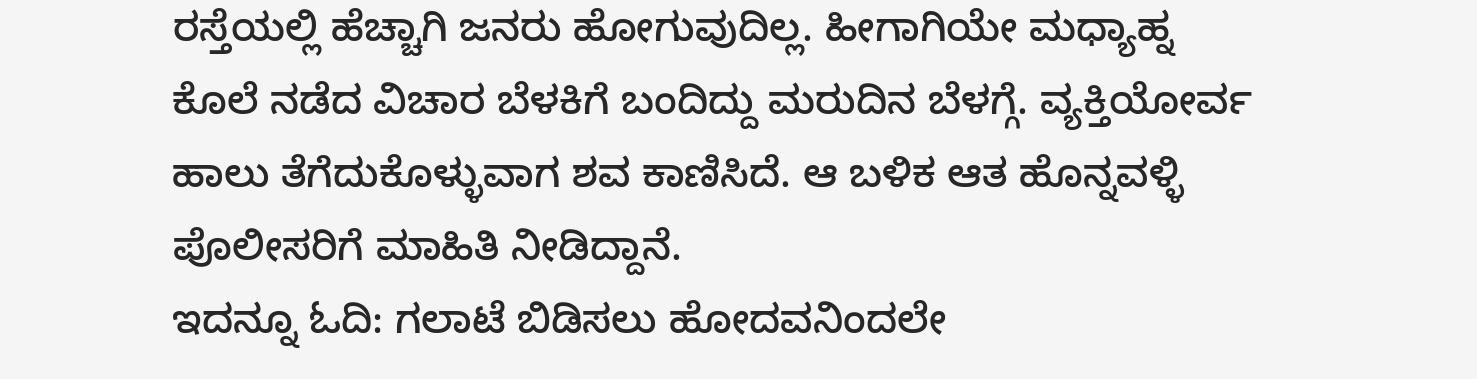ರಸ್ತೆಯಲ್ಲಿ ಹೆಚ್ಚಾಗಿ ಜನರು ಹೋಗುವುದಿಲ್ಲ. ಹೀಗಾಗಿಯೇ ಮಧ್ಯಾಹ್ನ ಕೊಲೆ ನಡೆದ ವಿಚಾರ ಬೆಳಕಿಗೆ ಬಂದಿದ್ದು ಮರುದಿನ ಬೆಳಗ್ಗೆ. ವ್ಯಕ್ತಿಯೋರ್ವ ಹಾಲು ತೆಗೆದುಕೊಳ್ಳುವಾಗ ಶವ ಕಾಣಿಸಿದೆ. ಆ ಬಳಿಕ ಆತ ಹೊನ್ನವಳ್ಳಿ ಪೊಲೀಸರಿಗೆ ಮಾಹಿತಿ ನೀಡಿದ್ದಾನೆ.
ಇದನ್ನೂ ಓದಿ: ಗಲಾಟೆ ಬಿಡಿಸಲು ಹೋದವನಿಂದಲೇ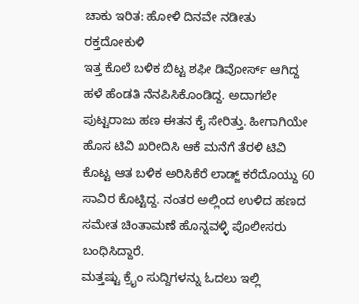ಚಾಕು ಇರಿತ: ಹೋಳಿ ದಿನವೇ ನಡೀತು ರಕ್ತದೋಕುಳಿ
ಇತ್ತ ಕೊಲೆ ಬಳಿಕ ಬಿಟ್ಟ ಶಫೀ ಡಿವೋರ್ಸ್ ಆಗಿದ್ದ ಹಳೆ ಹೆಂಡತಿ ನೆನಪಿಸಿಕೊಂಡಿದ್ದ. ಅದಾಗಲೇ ಪುಟ್ಟರಾಜು ಹಣ ಈತನ ಕೈ ಸೇರಿತ್ತು. ಹೀಗಾಗಿಯೇ ಹೊಸ ಟಿವಿ ಖರೀದಿಸಿ ಆಕೆ ಮನೆಗೆ ತೆರಳಿ ಟಿವಿ ಕೊಟ್ಟ ಆತ ಬಳಿಕ ಅರಿಸಿಕೆರೆ ಲಾಡ್ಜ್ ಕರೆದೊಯ್ದು 60 ಸಾವಿರ ಕೊಟ್ಟಿದ್ದ. ನಂತರ ಅಲ್ಲಿಂದ ಉಳಿದ ಹಣದ ಸಮೇತ ಚಿಂತಾಮಣೆ ಹೊನ್ನವಳ್ಳಿ ಪೊಲೀಸರು ಬಂಧಿಸಿದ್ದಾರೆ.
ಮತ್ತಷ್ಟು ಕ್ರೈಂ ಸುದ್ದಿಗಳನ್ನು ಓದಲು ಇಲ್ಲಿ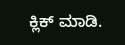ಕ್ಲಿಕ್ ಮಾಡಿ.